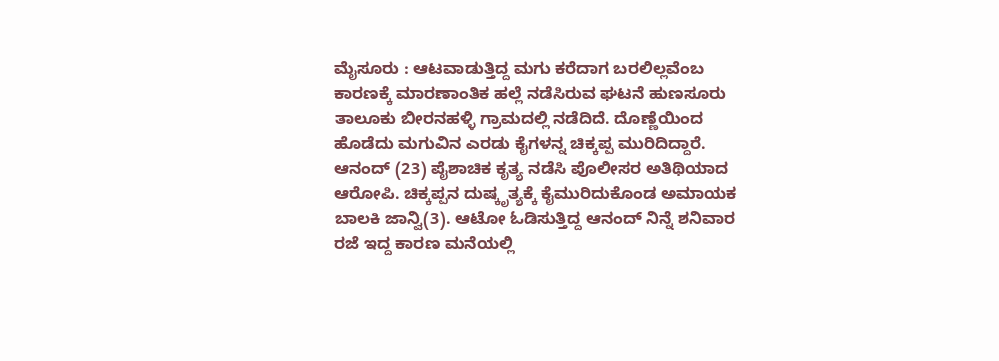ಮೈಸೂರು : ಆಟವಾಡುತ್ತಿದ್ದ ಮಗು ಕರೆದಾಗ ಬರಲಿಲ್ಲವೆಂಬ ಕಾರಣಕ್ಕೆ ಮಾರಣಾಂತಿಕ ಹಲ್ಲೆ ನಡೆಸಿರುವ ಘಟನೆ ಹುಣಸೂರು ತಾಲೂಕು ಬೀರನಹಳ್ಳಿ ಗ್ರಾಮದಲ್ಲಿ ನಡೆದಿದೆ. ದೊಣ್ಣೆಯಿಂದ ಹೊಡೆದು ಮಗುವಿನ ಎರಡು ಕೈಗಳನ್ನ ಚಿಕ್ಕಪ್ಪ ಮುರಿದಿದ್ದಾರೆ.
ಆನಂದ್ (23) ಪೈಶಾಚಿಕ ಕೃತ್ಯ ನಡೆಸಿ ಪೊಲೀಸರ ಅತಿಥಿಯಾದ ಆರೋಪಿ. ಚಿಕ್ಕಪ್ಪನ ದುಷ್ಕೃತ್ಯಕ್ಕೆ ಕೈಮುರಿದುಕೊಂಡ ಅಮಾಯಕ ಬಾಲಕಿ ಜಾನ್ವಿ(3). ಆಟೋ ಓಡಿಸುತ್ತಿದ್ದ ಆನಂದ್ ನಿನ್ನೆ ಶನಿವಾರ ರಜೆ ಇದ್ದ ಕಾರಣ ಮನೆಯಲ್ಲಿ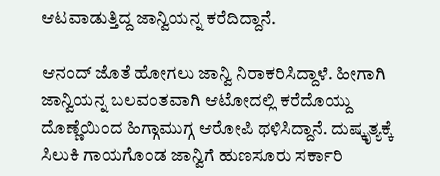ಆಟವಾಡುತ್ತಿದ್ದ ಜಾನ್ವಿಯನ್ನ ಕರೆದಿದ್ದಾನೆ.

ಆನಂದ್ ಜೊತೆ ಹೋಗಲು ಜಾನ್ವಿ ನಿರಾಕರಿಸಿದ್ದಾಳೆ. ಹೀಗಾಗಿ ಜಾನ್ವಿಯನ್ನ ಬಲವಂತವಾಗಿ ಆಟೋದಲ್ಲಿ ಕರೆದೊಯ್ದು ದೊಣ್ಣೆಯಿಂದ ಹಿಗ್ಗಾಮುಗ್ಗ ಆರೋಪಿ ಥಳಿಸಿದ್ದಾನೆ. ದುಷ್ಕೃತ್ಯಕ್ಕೆ ಸಿಲುಕಿ ಗಾಯಗೊಂಡ ಜಾನ್ವಿಗೆ ಹುಣಸೂರು ಸರ್ಕಾರಿ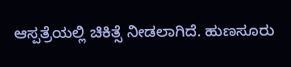ಆಸ್ಪತ್ರೆಯಲ್ಲಿ ಚಿಕಿತ್ಸೆ ನೀಡಲಾಗಿದೆ. ಹುಣಸೂರು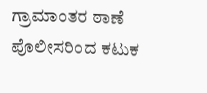ಗ್ರಾಮಾಂತರ ಠಾಣೆ ಪೊಲೀಸರಿಂದ ಕಟುಕ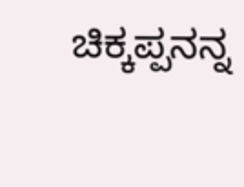ಚಿಕ್ಕಪ್ಪನನ್ನ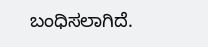ಬಂಧಿಸಲಾಗಿದೆ.